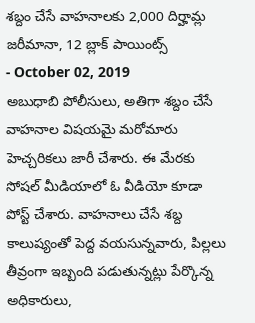శబ్దం చేసే వాహనాలకు 2,000 దిర్హామ్ల జరీమానా, 12 బ్లాక్ పాయింట్స్
- October 02, 2019
అబుధాబి పోలీసులు, అతిగా శబ్దం చేసే వాహనాల విషయమై మరోమారు హెచ్చరికలు జారీ చేశారు. ఈ మేరకు సోషల్ మీడియాలో ఓ వీడియో కూడా పోస్ట్ చేశారు. వాహనాలు చేసే శబ్ద కాలుష్యంతో పెద్ద వయసున్నవారు, పిల్లలు తీవ్రంగా ఇబ్బంది పడుతున్నట్లు పేర్కొన్న అధికారులు,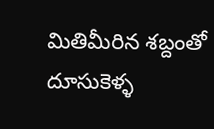మితిమీరిన శబ్దంతో దూసుకెళ్ళ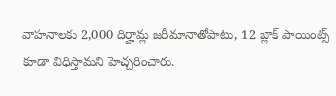వాహనాలకు 2,000 దిర్హామ్ల జరీమానాతోపాటు, 12 బ్లాక్ పాయింట్స్ కూడా విధిస్తామని హెచ్చరించారు.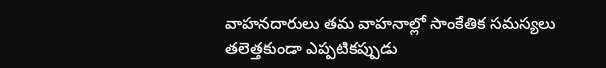వాహనదారులు తమ వాహనాల్లో సాంకేతిక సమస్యలు తలెత్తకుండా ఎప్పటికప్పుడు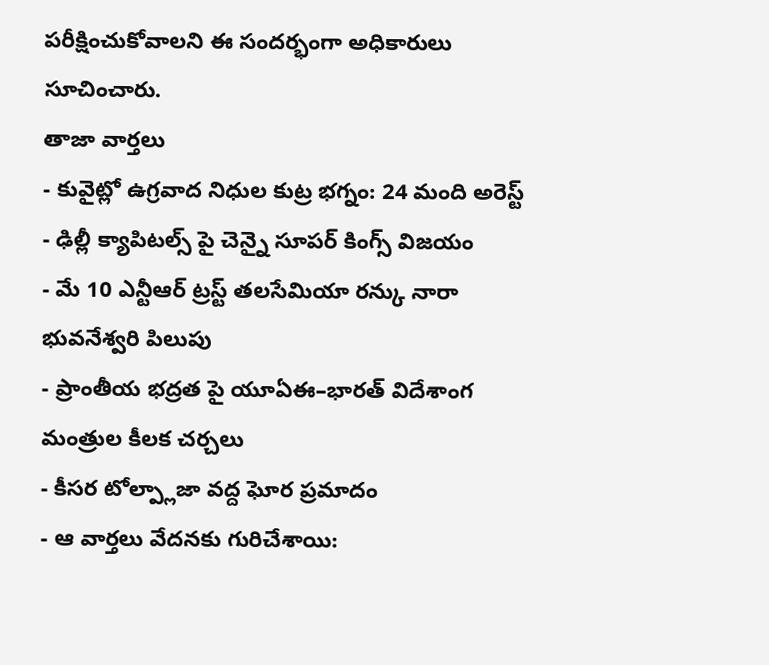పరీక్షించుకోవాలని ఈ సందర్భంగా అధికారులు సూచించారు.
తాజా వార్తలు
- కువైట్లో ఉగ్రవాద నిధుల కుట్ర భగ్నం: 24 మంది అరెస్ట్
- ఢిల్లీ క్యాపిటల్స్ పై చెన్నై సూపర్ కింగ్స్ విజయం
- మే 10 ఎన్టీఆర్ ట్రస్ట్ తలసేమియా రన్కు నారా భువనేశ్వరి పిలుపు
- ప్రాంతీయ భద్రత పై యూఏఈ–భారత్ విదేశాంగ మంత్రుల కీలక చర్చలు
- కీసర టోల్ప్లాజా వద్ద ఘోర ప్రమాదం
- ఆ వార్తలు వేదనకు గురిచేశాయి: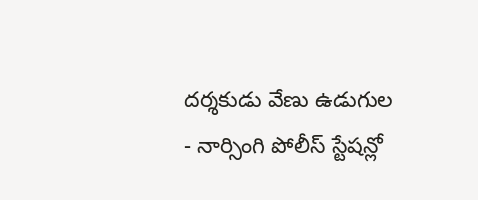దర్శకుడు వేణు ఉడుగుల
- నార్సింగి పోలీస్ స్టేషన్లో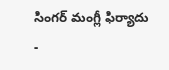సింగర్ మంగ్లీ ఫిర్యాదు
-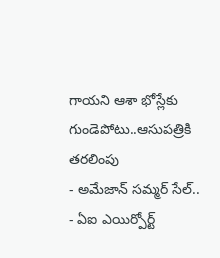గాయని ఆశా భోస్లేకు గుండెపోటు..ఆసుపత్రికి తరలింపు
- అమేజాన్ సమ్మర్ సేల్..
- ఏఐ ఎయిర్పోర్ట్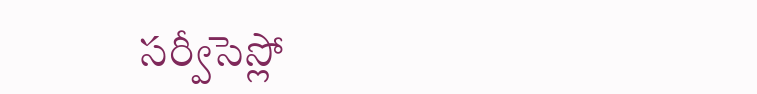సర్వీసెస్లో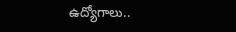ఉద్యోగాలు..